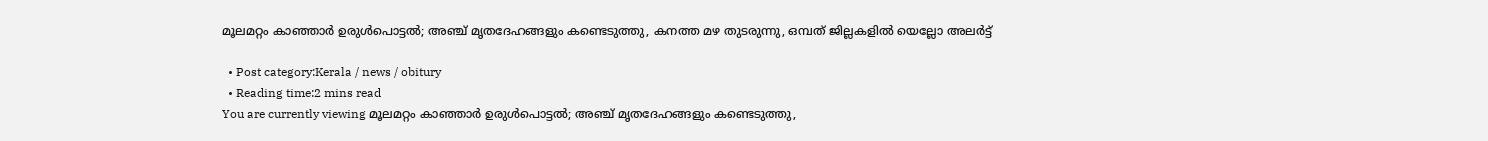മൂലമറ്റം കാഞ്ഞാര്‍ ഉരുള്‍പൊട്ടല്‍; അഞ്ച് മൃതദേഹങ്ങളും കണ്ടെടുത്തു, കനത്ത മഴ തുടരുന്നു, ഒമ്പത് ജില്ലകളിൽ യെല്ലോ അലർട്ട്

  • Post category:Kerala / news / obitury
  • Reading time:2 mins read
You are currently viewing മൂലമറ്റം കാഞ്ഞാര്‍ ഉരുള്‍പൊട്ടല്‍; അഞ്ച് മൃതദേഹങ്ങളും കണ്ടെടുത്തു,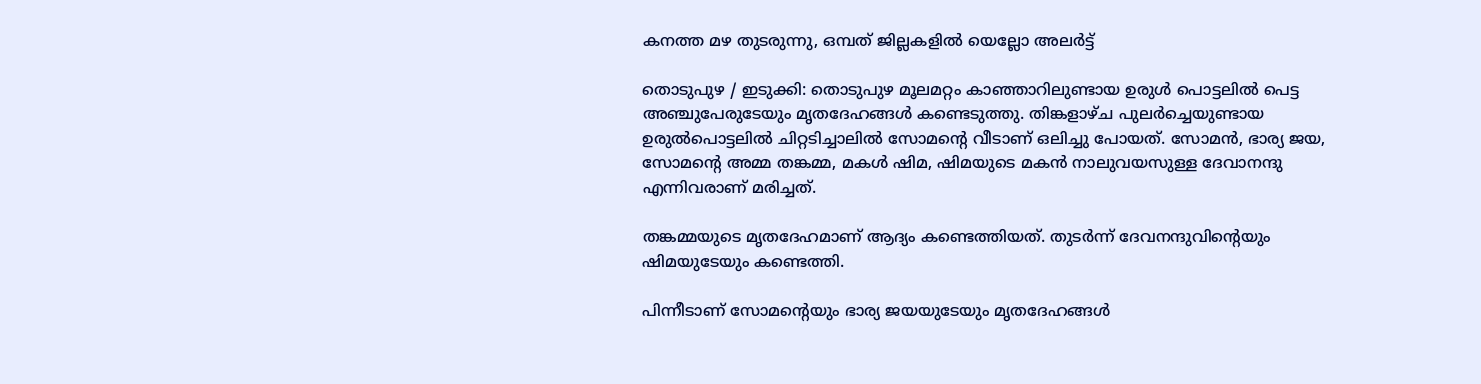കനത്ത മഴ തുടരുന്നു, ഒമ്പത് ജില്ലകളിൽ യെല്ലോ അലർട്ട്

തൊടുപുഴ / ഇടുക്കി: തൊടുപുഴ മൂലമറ്റം കാഞ്ഞാറിലുണ്ടായ ഉരുൾ പൊട്ടലിൽ പെട്ട അഞ്ചുപേരുടേയും മൃതദേഹങ്ങള്‍ കണ്ടെടുത്തു. തിങ്കളാഴ്‌ച പുലർച്ചെയുണ്ടായ ഉരുൽപൊട്ടലിൽ ചിറ്റടിച്ചാലിൽ സോമൻ്റെ വീടാണ് ഒലിച്ചു പോയത്. സോമന്‍, ഭാര്യ ജയ, സോമൻ്റെ അമ്മ തങ്കമ്മ, മകള്‍ ഷിമ, ഷിമയുടെ മകന്‍ നാലുവയസുള്ള ദേവാനന്ദു എന്നിവരാണ് മരിച്ചത്.

തങ്കമ്മയുടെ മൃതദേഹമാണ് ആദ്യം കണ്ടെത്തിയത്. തുടര്‍ന്ന് ദേവനന്ദുവിൻ്റെയും ഷിമയുടേയും കണ്ടെത്തി.

പിന്നീടാണ് സോമൻ്റെയും ഭാര്യ ജയയുടേയും മൃതദേഹങ്ങള്‍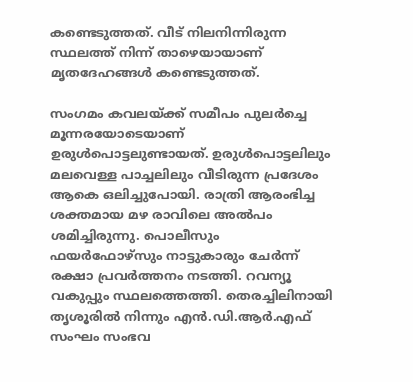കണ്ടെടുത്തത്. വീട് നിലനിന്നിരുന്ന സ്ഥലത്ത് നിന്ന് താഴെയായാണ് മൃതദേഹങ്ങൾ കണ്ടെടുത്തത്.

സംഗമം കവലയ്ക്ക് സമീപം പുലര്‍ച്ചെ മൂന്നരയോടെയാണ് ഉരുൾപൊട്ടലുണ്ടായത്. ഉരുള്‍പൊട്ടലിലും മലവെള്ള പാച്ചലിലും വീടിരുന്ന പ്രദേശം ആകെ ഒലിച്ചുപോയി. രാത്രി ആരംഭിച്ച ശക്തമായ മഴ രാവിലെ അല്‍പം ശമിച്ചിരുന്നു. പൊലീസും ഫയർഫോഴ്‌സും നാട്ടുകാരും ചേർന്ന് രക്ഷാ പ്രവർത്തനം നടത്തി. റവന്യൂ വകുപ്പും സ്ഥലത്തെത്തി. തെരച്ചിലിനായി തൃശൂരിൽ നിന്നും എന്‍.ഡി.ആര്‍.എഫ് സംഘം സംഭവ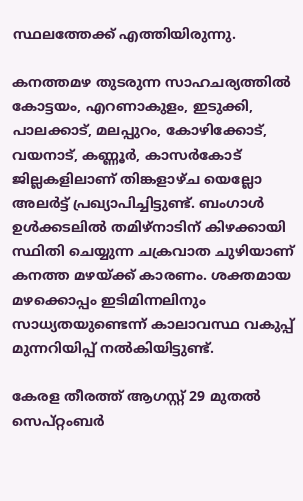സ്ഥലത്തേക്ക് എത്തിയിരുന്നു.

കനത്തമഴ തുടരുന്ന സാഹചര്യത്തില്‍ കോട്ടയം, എറണാകുളം, ഇടുക്കി, പാലക്കാട്, മലപ്പുറം, കോഴിക്കോട്, വയനാട്, കണ്ണൂര്‍, കാസര്‍കോട് ജില്ലകളിലാണ് തിങ്കളാഴ്‌ച യെല്ലോ അലര്‍ട്ട് പ്രഖ്യാപിച്ചിട്ടുണ്ട്. ബംഗാള്‍ ഉള്‍ക്കടലില്‍ തമിഴ്‌നാടിന് കിഴക്കായി സ്ഥിതി ചെയ്യുന്ന ചക്രവാത ചുഴിയാണ് കനത്ത മഴയ്ക്ക് കാരണം. ശക്തമായ മഴക്കൊപ്പം ഇടിമിന്നലിനും സാധ്യതയുണ്ടെന്ന് കാലാവസ്ഥ വകുപ്പ് മുന്നറിയിപ്പ് നല്‍കിയിട്ടുണ്ട്.

കേരള തീരത്ത് ആഗസ്റ്റ് 29 മുതല്‍ സെപ്റ്റംബര്‍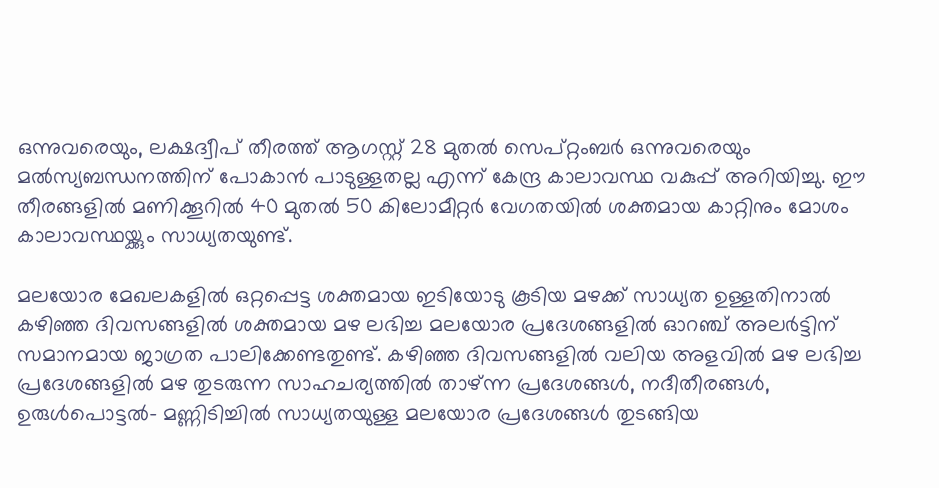ഒന്നുവരെയും, ലക്ഷദ്വീപ് തീരത്ത് ആഗസ്റ്റ് 28 മുതല്‍ സെപ്റ്റംബര്‍ ഒന്നുവരെയും മൽസ്യബന്ധനത്തിന് പോകാൻ പാടുള്ളതല്ല എന്ന് കേന്ദ്ര കാലാവസ്ഥ വകുപ്പ് അറിയിച്ചു. ഈ തീരങ്ങളില്‍ മണിക്കൂറില്‍ 40 മുതല്‍ 50 കിലോമീറ്റർ വേഗതയില്‍ ശക്തമായ കാറ്റിനും മോശം കാലാവസ്ഥയ്ക്കും സാധ്യതയുണ്ട്.

മലയോര മേഖലകളില്‍ ഒറ്റപ്പെട്ട ശക്തമായ ഇടിയോടു കൂടിയ മഴക്ക് സാധ്യത ഉള്ളതിനാല്‍ കഴിഞ്ഞ ദിവസങ്ങളില്‍ ശക്തമായ മഴ ലഭിച്ച മലയോര പ്രദേശങ്ങളില്‍ ഓറഞ്ച് അലര്‍ട്ടിന് സമാനമായ ജാഗ്രത പാലിക്കേണ്ടതുണ്ട്. കഴിഞ്ഞ ദിവസങ്ങളില്‍ വലിയ അളവില്‍ മഴ ലഭിച്ച പ്രദേശങ്ങളില്‍ മഴ തുടരുന്ന സാഹചര്യത്തില്‍ താഴ്ന്ന പ്രദേശങ്ങള്‍, നദീതീരങ്ങള്‍, ഉരുള്‍പൊട്ടല്‍- മണ്ണിടിച്ചില്‍ സാധ്യതയുള്ള മലയോര പ്രദേശങ്ങള്‍ തുടങ്ങിയ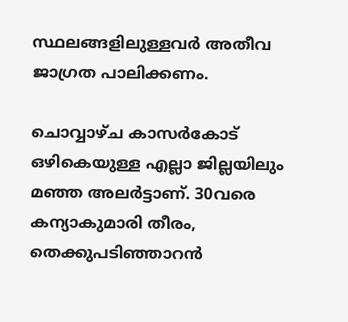സ്ഥലങ്ങളിലുള്ളവര്‍ അതീവ ജാഗ്രത പാലിക്കണം.

ചൊവ്വാഴ്‌ച കാസര്‍കോട് ഒഴികെയുള്ള എല്ലാ ജില്ലയിലും മഞ്ഞ അലര്‍ട്ടാണ്. 30വരെ കന്യാകുമാരി തീരം, തെക്കുപടിഞ്ഞാറന്‍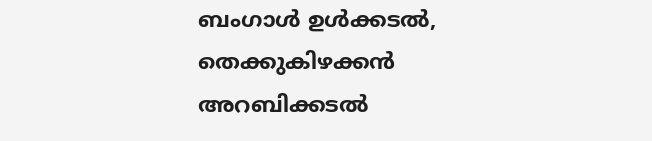ബംഗാള്‍ ഉള്‍ക്കടല്‍, തെക്കുകിഴക്കന്‍ അറബിക്കടല്‍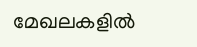മേഖലകളില്‍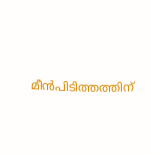മീന്‍പിടിത്തത്തിന്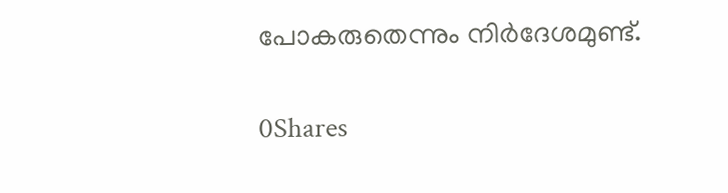പോകരുതെന്നും നിർദേശമുണ്ട്.

0Shares